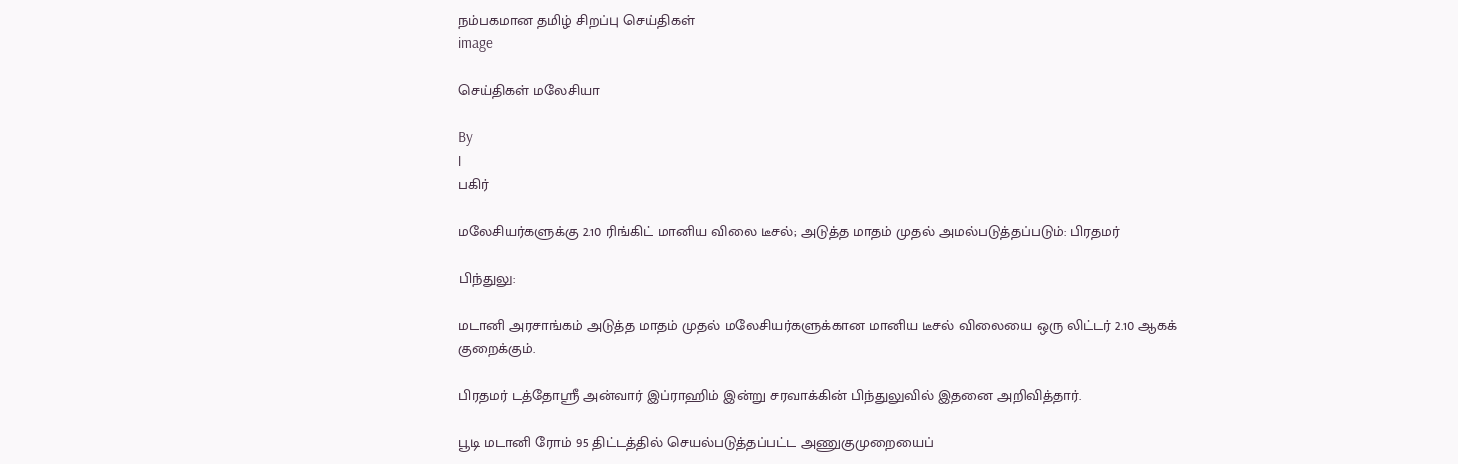நம்பகமான தமிழ் சிறப்பு செய்திகள்
image

செய்திகள் மலேசியா

By
|
பகிர்

மலேசியர்களுக்கு 2.10 ரிங்கிட் மானிய விலை டீசல்; அடுத்த மாதம் முதல் அமல்படுத்தப்படும்: பிரதமர்

பிந்துலு:

மடானி அரசாங்கம் அடுத்த மாதம் முதல் மலேசியர்களுக்கான மானிய டீசல் விலையை ஒரு லிட்டர் 2.10 ஆகக் குறைக்கும்.

பிரதமர் டத்தோஸ்ரீ அன்வார் இப்ராஹிம் இன்று சரவாக்கின் பிந்துலுவில் இதனை அறிவித்தார்.

பூடி மடானி ரோம் 95 திட்டத்தில் செயல்படுத்தப்பட்ட அணுகுமுறையைப்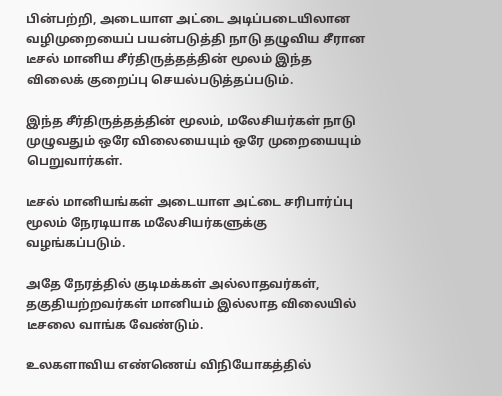பின்பற்றி, அடையாள அட்டை அடிப்படையிலான வழிமுறையைப் பயன்படுத்தி நாடு தழுவிய சீரான டீசல் மானிய சீர்திருத்தத்தின் மூலம் இந்த விலைக் குறைப்பு செயல்படுத்தப்படும்.

இந்த சீர்திருத்தத்தின் மூலம், மலேசியர்கள் நாடு முழுவதும் ஒரே விலையையும் ஒரே முறையையும் பெறுவார்கள்.

டீசல் மானியங்கள் அடையாள அட்டை சரிபார்ப்பு மூலம் நேரடியாக மலேசியர்களுக்கு வழங்கப்படும்.

அதே நேரத்தில் குடிமக்கள் அல்லாதவர்கள்,  தகுதியற்றவர்கள் மானியம் இல்லாத விலையில் டீசலை வாங்க வேண்டும்.

உலகளாவிய எண்ணெய் விநியோகத்தில்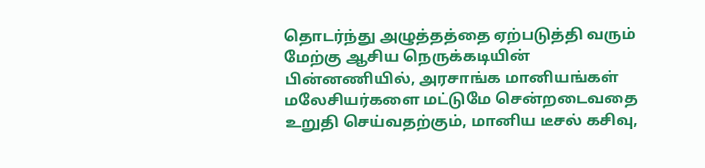தொடர்ந்து அழுத்தத்தை ஏற்படுத்தி வரும் மேற்கு ஆசிய நெருக்கடியின் பின்னணியில், அரசாங்க மானியங்கள் மலேசியர்களை மட்டுமே சென்றடைவதை உறுதி செய்வதற்கும், மானிய டீசல் கசிவு,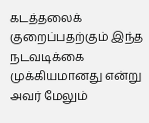கடத்தலைக் குறைப்பதற்கும் இந்த நடவடிக்கை முக்கியமானது என்று அவர் மேலும்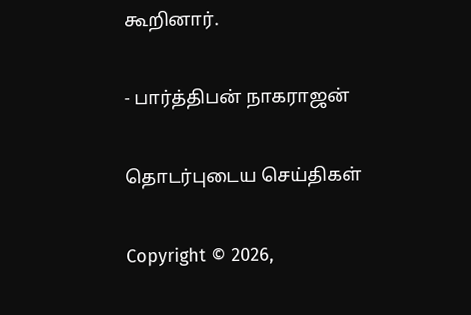கூறினார்.

- பார்த்திபன் நாகராஜன்

தொடர்புடைய செய்திகள்

Copyright © 2026,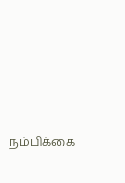நம்பிக்கை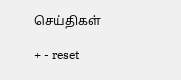செய்திகள்

+ - reset